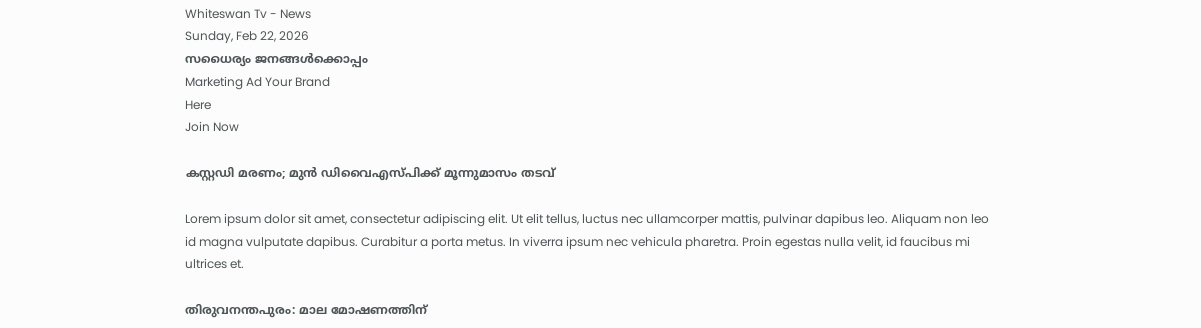Whiteswan Tv - News
Sunday, Feb 22, 2026
സധൈര്യം ജനങ്ങൾക്കൊപ്പം
Marketing Ad Your Brand
Here
Join Now

കസ്റ്റഡി മരണം; മുൻ ഡിവൈഎസ്പിക്ക് മൂന്നുമാസം തടവ്

Lorem ipsum dolor sit amet, consectetur adipiscing elit. Ut elit tellus, luctus nec ullamcorper mattis, pulvinar dapibus leo. Aliquam non leo id magna vulputate dapibus. Curabitur a porta metus. In viverra ipsum nec vehicula pharetra. Proin egestas nulla velit, id faucibus mi ultrices et.

തിരുവനന്തപുരം: മാല മോഷണത്തിന്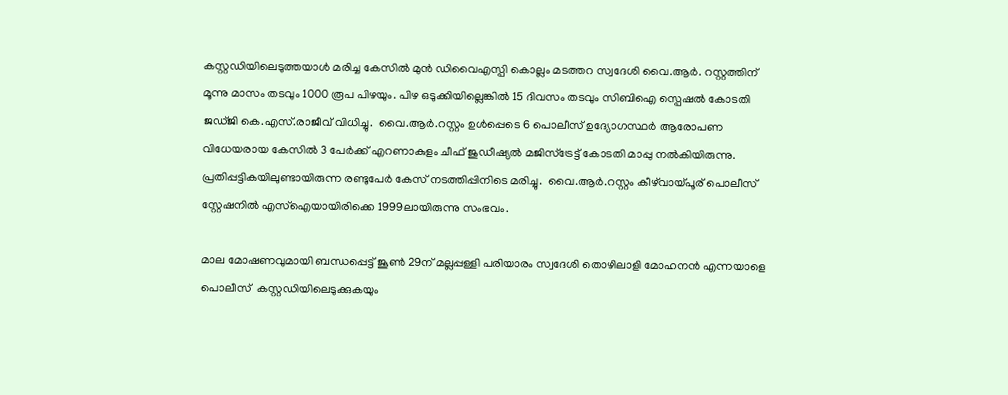കസ്റ്റഡിയിലെടുത്തയാൾ മരിച്ച കേസിൽ മുൻ ഡിവൈഎസ്പി കൊല്ലം മടത്തറ സ്വദേശി വൈ.ആർ. റസ്റ്റത്തിന് മൂന്നു മാസം തടവും 1000 രൂപ പിഴയും. പിഴ ഒടുക്കിയില്ലെങ്കിൽ 15 ദിവസം തടവും സിബിഐ സ്പെഷൽ കോടതി ജഡ്ജി കെ.എസ്.രാജീവ് വിധിച്ചു.  വൈ.ആർ.റസ്റ്റം ഉൾപ്പെടെ 6 പൊലീസ് ഉദ്യോഗസ്ഥർ ആരോപണ വിധേയരായ കേസിൽ 3 പേർക്ക് എറണാകുളം ചീഫ് ജുഡീഷ്യൽ മജിസ്ട്രേട്ട് കോടതി മാപ്പു നൽകിയിരുന്നു. പ്രതിപ്പട്ടികയിലുണ്ടായിരുന്ന രണ്ടുപേർ കേസ് നടത്തിപ്പിനിടെ മരിച്ചു.  വൈ.ആർ.റസ്റ്റം കീഴ്‌വായ്പൂര് പൊലീസ് സ്റ്റേഷനിൽ എസ്ഐയായിരിക്കെ 1999ലായിരുന്നു സംഭവം.

മാല മോഷണവുമായി ബന്ധപ്പെട്ട് ജൂൺ 29ന് മല്ലപ്പള്ളി പരിയാരം സ്വദേശി തൊഴിലാളി മോഹനൻ എന്നയാളെ പൊലീസ്  കസ്റ്റഡിയിലെടുക്കുകയും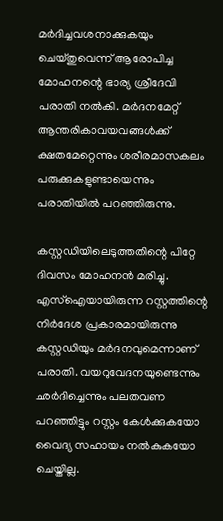മർദിച്ചവശനാക്കുകയും ചെയ്തുവെന്ന് ആരോപിച്ച മോഹനന്റെ ഭാര്യ ശ്രീദേവി പരാതി നൽകി. മർദനമേറ്റ് ആന്തരികാവയവങ്ങൾക്ക് ക്ഷതമേറ്റെന്നും ശരീരമാസകലം പരുക്കുകളുണ്ടായെന്നും പരാതിയിൽ പറഞ്ഞിരുന്നു.

കസ്റ്റഡിയിലെടുത്തതിന്റെ പിറ്റേ ദിവസം മോഹനൻ മരിച്ചു.  എസ്ഐയായിരുന്ന റസ്റ്റത്തിന്റെ നിർദേശ പ്രകാരമായിരുന്നു കസ്റ്റഡിയും മർദനവുമെന്നാണ് പരാതി. വയറുവേദനയുണ്ടെന്നും ഛർദിച്ചെന്നും പലതവണ പറഞ്ഞിട്ടും റസ്റ്റം കേൾക്കുകയോ വൈദ്യ സഹായം നൽകുകയോ ചെയ്തില്ല.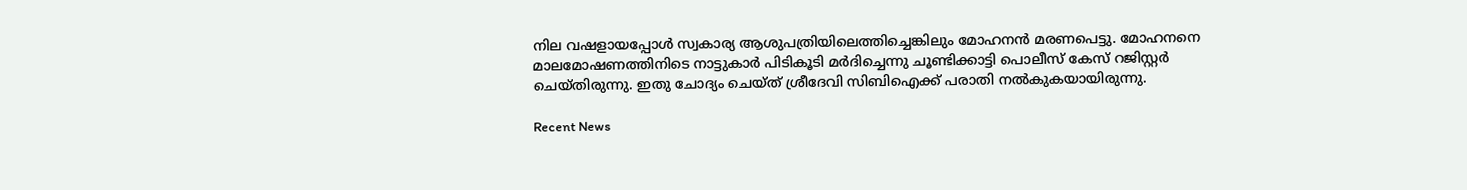നില വഷളായപ്പോൾ സ്വകാര്യ ആശുപത്രിയിലെത്തിച്ചെങ്കിലും മോഹനൻ മരണപെട്ടു. മോഹനനെ മാലമോഷണത്തിനിടെ നാട്ടുകാർ പിടികൂടി മർദിച്ചെന്നു ചൂണ്ടിക്കാട്ടി പൊലീസ് കേസ് റജിസ്റ്റർ ചെയ്തിരുന്നു. ഇതു ചോദ്യം ചെയ്ത് ശ്രീദേവി സിബിഐക്ക് പരാതി നൽകുകയായിരുന്നു.

Recent News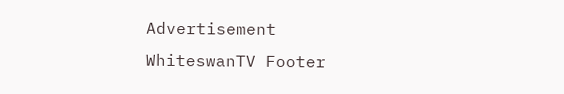Advertisement
WhiteswanTV Footer